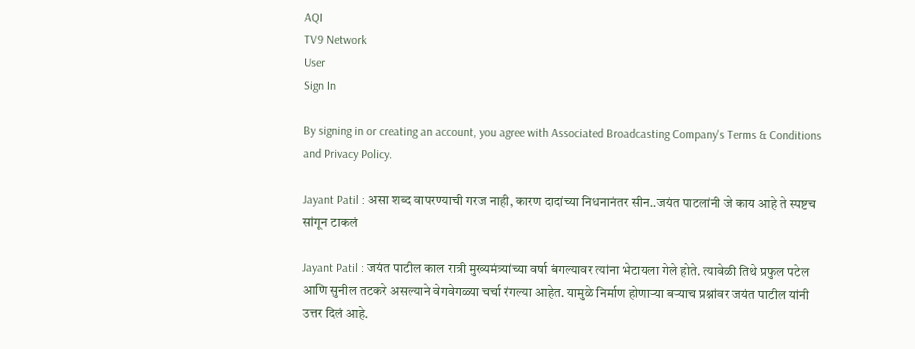AQI
TV9 Network
User
Sign In

By signing in or creating an account, you agree with Associated Broadcasting Company's Terms & Conditions and Privacy Policy.

Jayant Patil : असा शब्द वापरण्याची गरज नाही, कारण दादांच्या निधनानंतर सीन..जयंत पाटलांनी जे काय आहे ते स्पष्टच सांगून टाकलं

Jayant Patil : जयंत पाटील काल रात्री मुख्यमंत्र्यांच्या वर्षा बंगल्यावर त्यांना भेटायला गेले होते. त्यावेळी तिथे प्रफुल पटेल आणि सुनील तटकरे असल्याने वेगवेगळ्या चर्चा रंगल्या आहेत. यामुळे निर्माण होणाऱ्या बऱ्याच प्रश्नांवर जयंत पाटील यांनी उत्तर दिलं आहे.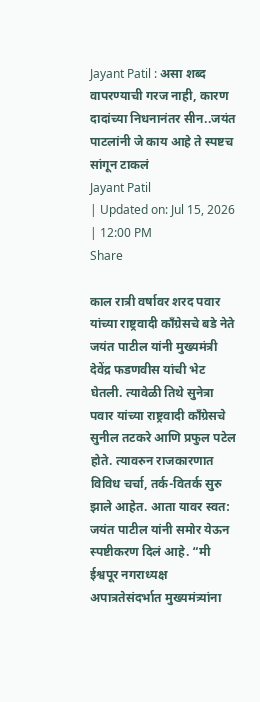Jayant Patil : असा शब्द वापरण्याची गरज नाही, कारण दादांच्या निधनानंतर सीन..जयंत पाटलांनी जे काय आहे ते स्पष्टच सांगून टाकलं
Jayant Patil
| Updated on: Jul 15, 2026 | 12:00 PM
Share

काल रात्री वर्षावर शरद पवार यांच्या राष्ट्रवादी काँग्रेसचे बडे नेते जयंत पाटील यांनी मुख्यमंत्री देवेंद्र फडणवीस यांची भेट घेतली. त्यावेळी तिथे सुनेत्रा पवार यांच्या राष्ट्रवादी काँग्रेसचे सुनील तटकरे आणि प्रफुल पटेल होते. त्यावरुन राजकारणात विविध चर्चा, तर्क-वितर्क सुरु झाले आहेत. आता यावर स्वत: जयंत पाटील यांनी समोर येऊन स्पष्टीकरण दिलं आहे. “मी ईश्वपूर नगराध्यक्ष अपात्रतेसंदर्भात मुख्यमंत्र्यांना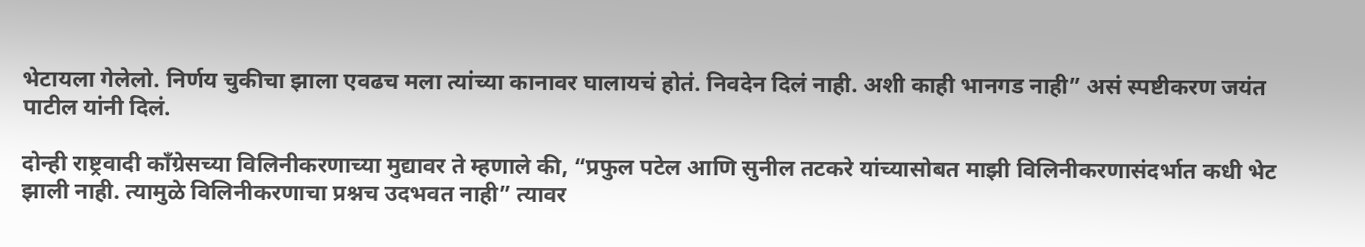भेटायला गेलेलो. निर्णय चुकीचा झाला एवढच मला त्यांच्या कानावर घालायचं होतं. निवदेन दिलं नाही. अशी काही भानगड नाही” असं स्पष्टीकरण जयंत पाटील यांनी दिलं.

दोन्ही राष्ट्रवादी काँग्रेसच्या विलिनीकरणाच्या मुद्यावर ते म्हणाले की, “प्रफुल पटेल आणि सुनील तटकरे यांच्यासोबत माझी विलिनीकरणासंदर्भात कधी भेट झाली नाही. त्यामुळे विलिनीकरणाचा प्रश्नच उदभवत नाही” त्यावर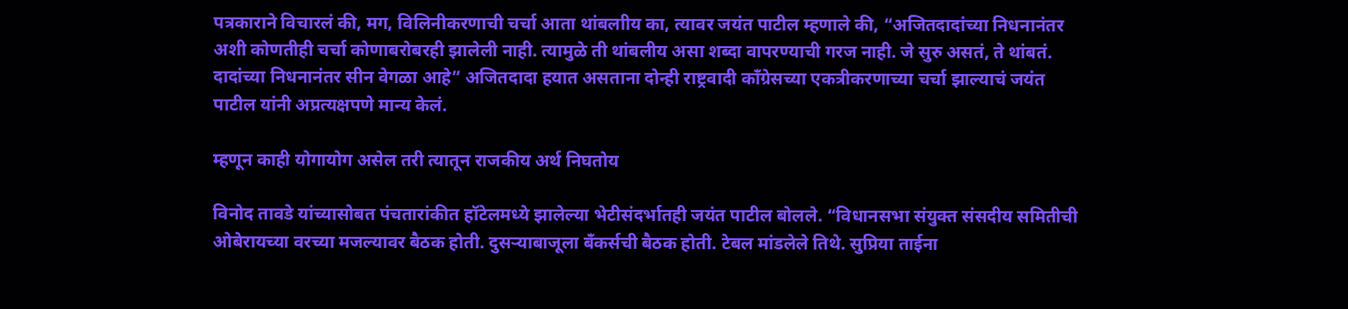पत्रकाराने विचारलं की, मग, विलिनीकरणाची चर्चा आता थांबलाीय का, त्यावर जयंत पाटील म्हणाले की, “अजितदादांच्या निधनानंतर अशी कोणतीही चर्चा कोणाबरोबरही झालेली नाही. त्यामुळे ती थांबलीय असा शब्दा वापरण्याची गरज नाही. जे सुरु असतं, ते थांबतं. दादांच्या निधनानंतर सीन वेगळा आहे” अजितदादा हयात असताना दोन्ही राष्ट्रवादी काँग्रेसच्या एकत्रीकरणाच्या चर्चा झाल्याचं जयंत पाटील यांनी अप्रत्यक्षपणे मान्य केलं.

म्हणून काही योगायोग असेल तरी त्यातून राजकीय अर्थ निघतोय

विनोद तावडे यांच्यासोबत पंचतारांकीत हॉटेलमध्ये झालेल्या भेटीसंदर्भातही जयंत पाटील बोलले. “विधानसभा संयुक्त संसदीय समितीची ओबेरायच्या वरच्या मजल्यावर बैठक होती. दुसऱ्याबाजूला बँकर्सची बैठक होती. टेबल मांडलेले तिथे. सुप्रिया ताईना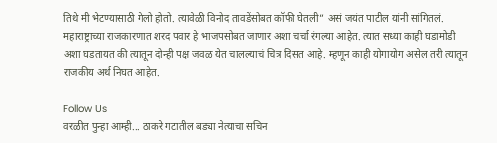तिथे मी भेटण्यासाठी गेलो होतो. त्यावेळी विनोद तावडेंसोबत कॉफी घेतली” असं जयंत पाटील यांनी सांगितलं. महाराष्ट्राच्या राजकारणात शरद पवार हे भाजपसोबत जाणार अशा चर्चा रंगल्या आहेत. त्यात सध्या काही घडामोडी अशा घडतायत की त्यातून दोन्ही पक्ष जवळ येत चालल्याचं चित्र दिसत आहे. म्हणून काही योगायोग असेल तरी त्यातून राजकीय अर्थ निघत आहेत.

Follow Us
वरळीत पुन्हा आम्ही... ठाकरे गटातील बड्या नेत्याचा सचिन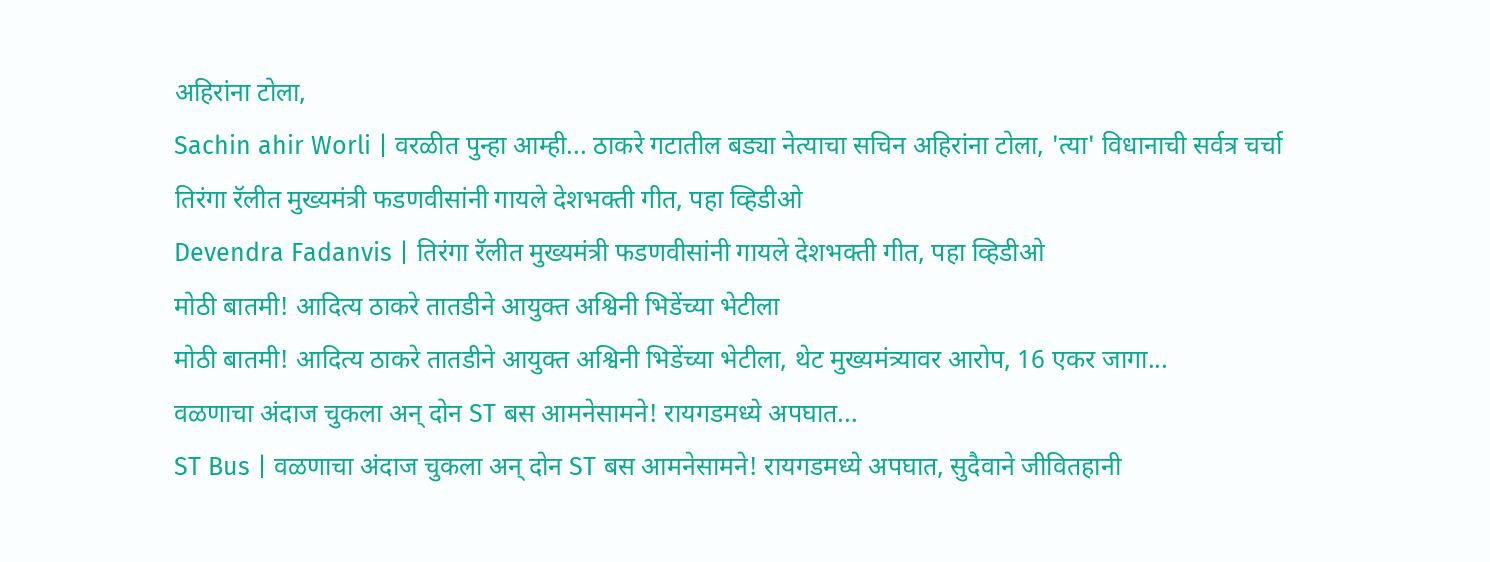अहिरांना टोला,
Sachin ahir Worli | वरळीत पुन्हा आम्ही... ठाकरे गटातील बड्या नेत्याचा सचिन अहिरांना टोला, 'त्या' विधानाची सर्वत्र चर्चा
तिरंगा रॅलीत मुख्यमंत्री फडणवीसांनी गायले देशभक्ती गीत, पहा व्हिडीओ
Devendra Fadanvis | तिरंगा रॅलीत मुख्यमंत्री फडणवीसांनी गायले देशभक्ती गीत, पहा व्हिडीओ
मोठी बातमी! आदित्य ठाकरे तातडीने आयुक्त अश्विनी भिडेंच्या भेटीला
मोठी बातमी! आदित्य ठाकरे तातडीने आयुक्त अश्विनी भिडेंच्या भेटीला, थेट मुख्यमंत्र्यावर आरोप, 16 एकर जागा...
वळणाचा अंदाज चुकला अन् दोन ST बस आमनेसामने! रायगडमध्ये अपघात...
ST Bus | वळणाचा अंदाज चुकला अन् दोन ST बस आमनेसामने! रायगडमध्ये अपघात, सुदैवाने जीवितहानी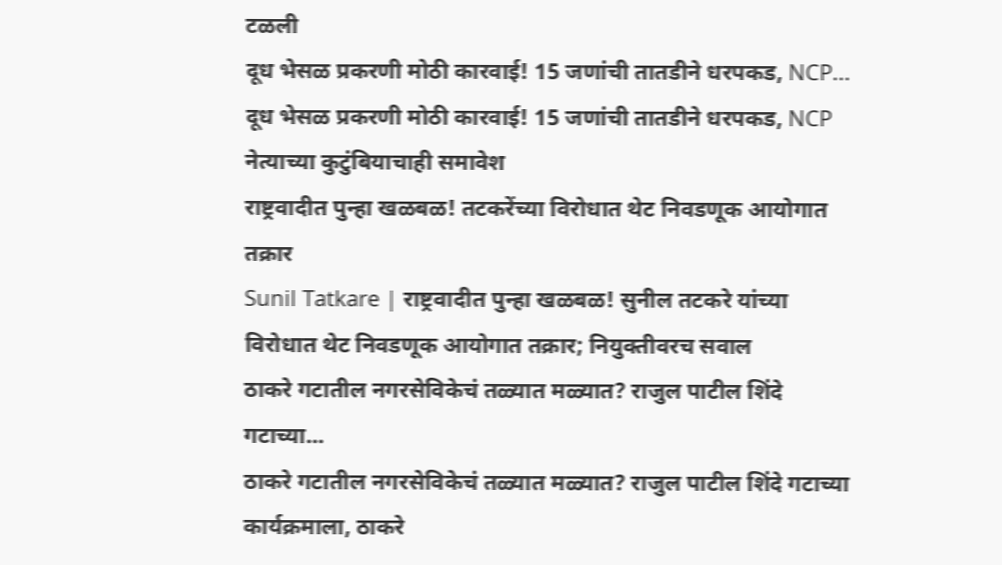टळली
दूध भेसळ प्रकरणी मोठी कारवाई! 15 जणांची तातडीने धरपकड, NCP...
दूध भेसळ प्रकरणी मोठी कारवाई! 15 जणांची तातडीने धरपकड, NCP नेत्याच्या कुटुंबियाचाही समावेश
राष्ट्रवादीत पुन्हा खळबळ! तटकरेंच्या विरोधात थेट निवडणूक आयोगात तक्रार
Sunil Tatkare | राष्ट्रवादीत पुन्हा खळबळ! सुनील तटकरे यांच्या विरोधात थेट निवडणूक आयोगात तक्रार; नियुक्तीवरच सवाल
ठाकरे गटातील नगरसेविकेचं तळ्यात मळ्यात? राजुल पाटील शिंदे गटाच्या...
ठाकरे गटातील नगरसेविकेचं तळ्यात मळ्यात? राजुल पाटील शिंदे गटाच्या कार्यक्रमाला, ठाकरे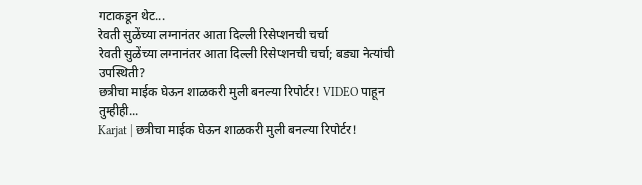गटाकडून थेट...
रेवती सुळेंच्या लग्नानंतर आता दिल्ली रिसेप्शनची चर्चा
रेवती सुळेंच्या लग्नानंतर आता दिल्ली रिसेप्शनची चर्चा; बड्या नेत्यांची उपस्थिती?
छत्रीचा माईक घेऊन शाळकरी मुली बनल्या रिपोर्टर! VIDEO पाहून तुम्हीही...
Karjat | छत्रीचा माईक घेऊन शाळकरी मुली बनल्या रिपोर्टर!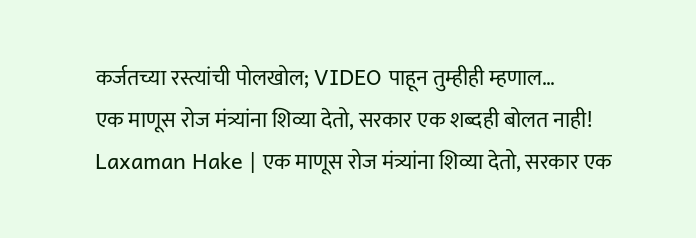कर्जतच्या रस्त्यांची पोलखोल; VIDEO पाहून तुम्हीही म्हणाल…
एक माणूस रोज मंत्र्यांना शिव्या देतो, सरकार एक शब्दही बोलत नाही!
Laxaman Hake | एक माणूस रोज मंत्र्यांना शिव्या देतो, सरकार एक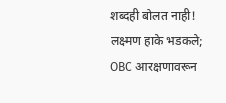शब्दही बोलत नाही! लक्ष्मण हाके भडकले; OBC आरक्षणावरून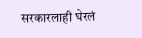सरकारलाही घेरलं